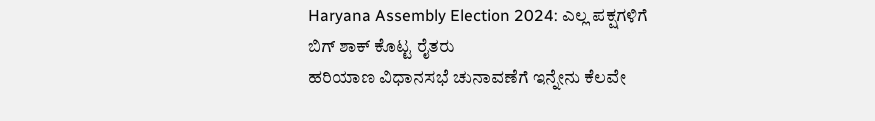Haryana Assembly Election 2024: ಎಲ್ಲ ಪಕ್ಷಗಳಿಗೆ ಬಿಗ್ ಶಾಕ್ ಕೊಟ್ಟ ರೈತರು
ಹರಿಯಾಣ ವಿಧಾನಸಭೆ ಚುನಾವಣೆಗೆ ಇನ್ನೇನು ಕೆಲವೇ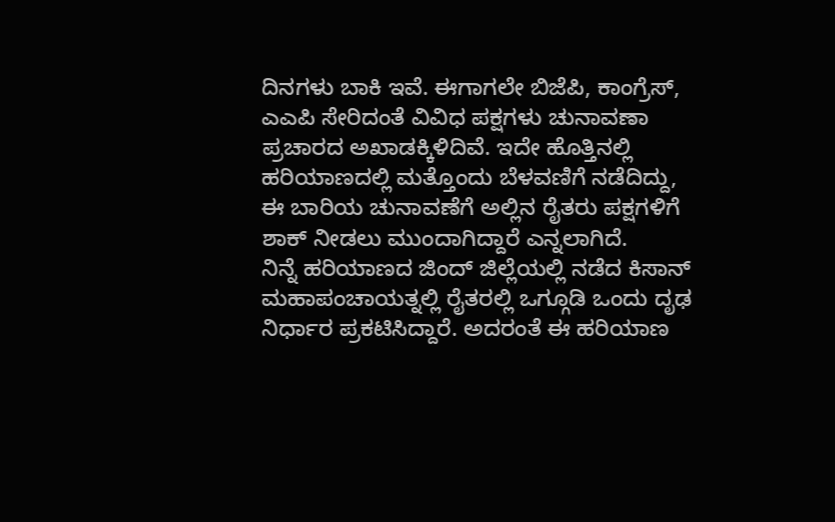ದಿನಗಳು ಬಾಕಿ ಇವೆ. ಈಗಾಗಲೇ ಬಿಜೆಪಿ, ಕಾಂಗ್ರೆಸ್, ಎಎಪಿ ಸೇರಿದಂತೆ ವಿವಿಧ ಪಕ್ಷಗಳು ಚುನಾವಣಾ ಪ್ರಚಾರದ ಅಖಾಡಕ್ಕಿಳಿದಿವೆ. ಇದೇ ಹೊತ್ತಿನಲ್ಲಿ ಹರಿಯಾಣದಲ್ಲಿ ಮತ್ತೊಂದು ಬೆಳವಣಿಗೆ ನಡೆದಿದ್ದು, ಈ ಬಾರಿಯ ಚುನಾವಣೆಗೆ ಅಲ್ಲಿನ ರೈತರು ಪಕ್ಷಗಳಿಗೆ ಶಾಕ್ ನೀಡಲು ಮುಂದಾಗಿದ್ದಾರೆ ಎನ್ನಲಾಗಿದೆ.
ನಿನ್ನೆ ಹರಿಯಾಣದ ಜಿಂದ್ ಜಿಲ್ಲೆಯಲ್ಲಿ ನಡೆದ ಕಿಸಾನ್ ಮಹಾಪಂಚಾಯತ್ನಲ್ಲಿ ರೈತರಲ್ಲಿ ಒಗ್ಗೂಡಿ ಒಂದು ದೃಢ ನಿರ್ಧಾರ ಪ್ರಕಟಿಸಿದ್ದಾರೆ. ಅದರಂತೆ ಈ ಹರಿಯಾಣ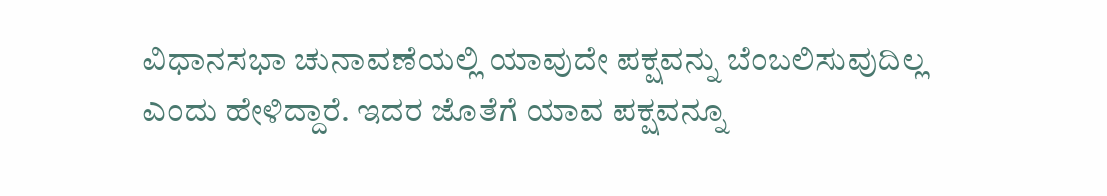ವಿಧಾನಸಭಾ ಚುನಾವಣೆಯಲ್ಲಿ ಯಾವುದೇ ಪಕ್ಷವನ್ನು ಬೆಂಬಲಿಸುವುದಿಲ್ಲ ಎಂದು ಹೇಳಿದ್ದಾರೆ. ಇದರ ಜೊತೆಗೆ ಯಾವ ಪಕ್ಷವನ್ನೂ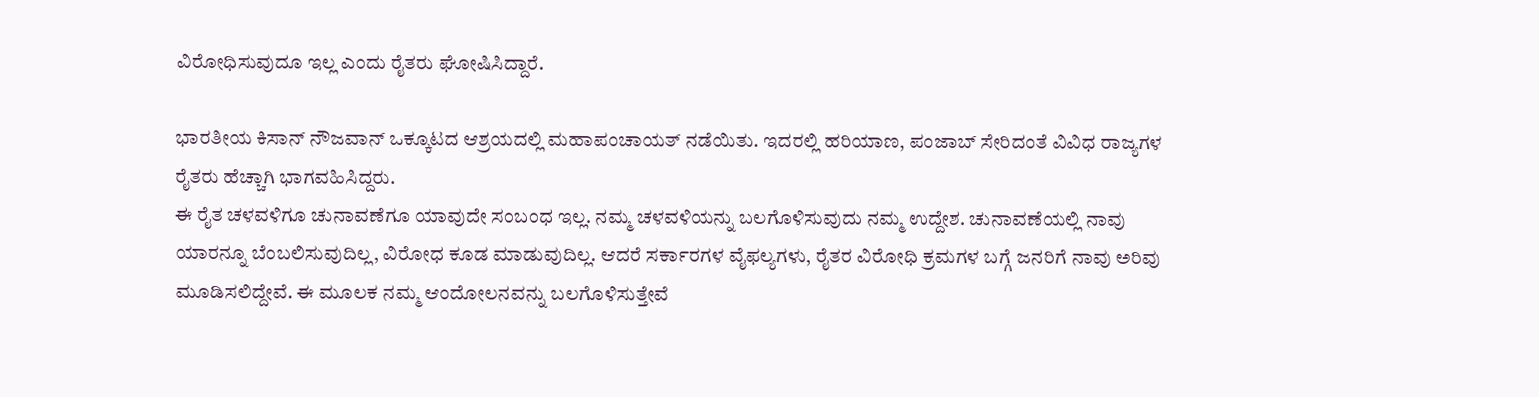ವಿರೋಧಿಸುವುದೂ ಇಲ್ಲ ಎಂದು ರೈತರು ಘೋಷಿಸಿದ್ದಾರೆ.

ಭಾರತೀಯ ಕಿಸಾನ್ ನೌಜವಾನ್ ಒಕ್ಕೂಟದ ಆಶ್ರಯದಲ್ಲಿ ಮಹಾಪಂಚಾಯತ್ ನಡೆಯಿತು. ಇದರಲ್ಲಿ ಹರಿಯಾಣ, ಪಂಜಾಬ್ ಸೇರಿದಂತೆ ವಿವಿಧ ರಾಜ್ಯಗಳ ರೈತರು ಹೆಚ್ಚಾಗಿ ಭಾಗವಹಿಸಿದ್ದರು.
ಈ ರೈತ ಚಳವಳಿಗೂ ಚುನಾವಣೆಗೂ ಯಾವುದೇ ಸಂಬಂಧ ಇಲ್ಲ. ನಮ್ಮ ಚಳವಳಿಯನ್ನು ಬಲಗೊಳಿಸುವುದು ನಮ್ಮ ಉದ್ದೇಶ. ಚುನಾವಣೆಯಲ್ಲಿ ನಾವು ಯಾರನ್ನೂ ಬೆಂಬಲಿಸುವುದಿಲ್ಲ, ವಿರೋಧ ಕೂಡ ಮಾಡುವುದಿಲ್ಲ. ಆದರೆ ಸರ್ಕಾರಗಳ ವೈಫಲ್ಯಗಳು, ರೈತರ ವಿರೋಧಿ ಕ್ರಮಗಳ ಬಗ್ಗೆ ಜನರಿಗೆ ನಾವು ಅರಿವು ಮೂಡಿಸಲಿದ್ದೇವೆ. ಈ ಮೂಲಕ ನಮ್ಮ ಆಂದೋಲನವನ್ನು ಬಲಗೊಳಿಸುತ್ತೇವೆ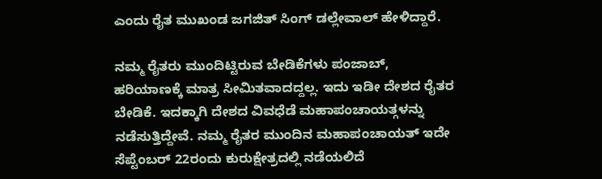ಎಂದು ರೈತ ಮುಖಂಡ ಜಗಜಿತ್ ಸಿಂಗ್ ಡಲ್ಲೇವಾಲ್ ಹೇಳಿದ್ದಾರೆ.

ನಮ್ಮ ರೈತರು ಮುಂದಿಟ್ಟಿರುವ ಬೇಡಿಕೆಗಳು ಪಂಜಾಬ್, ಹರಿಯಾಣಕ್ಕೆ ಮಾತ್ರ ಸೀಮಿತವಾದದ್ದಲ್ಲ. ಇದು ಇಡೀ ದೇಶದ ರೈತರ ಬೇಡಿಕೆ. ಇದಕ್ಕಾಗಿ ದೇಶದ ವಿವಧೆಡೆ ಮಹಾಪಂಚಾಯತ್ಗಳನ್ನು ನಡೆಸುತ್ತಿದ್ದೇವೆ. ನಮ್ಮ ರೈತರ ಮುಂದಿನ ಮಹಾಪಂಚಾಯತ್ ಇದೇ ಸೆಪ್ಟೆಂಬರ್ 22ರಂದು ಕುರುಕ್ಷೇತ್ರದಲ್ಲಿ ನಡೆಯಲಿದೆ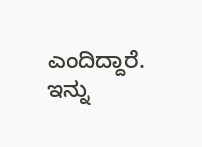ಎಂದಿದ್ದಾರೆ.
ಇನ್ನು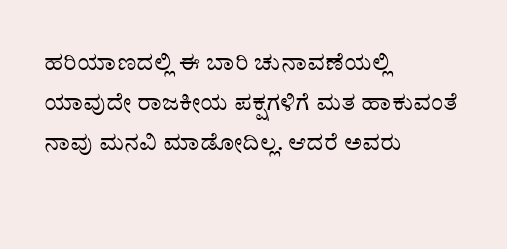ಹರಿಯಾಣದಲ್ಲಿ ಈ ಬಾರಿ ಚುನಾವಣೆಯಲ್ಲಿ ಯಾವುದೇ ರಾಜಕೀಯ ಪಕ್ಷಗಳಿಗೆ ಮತ ಹಾಕುವಂತೆ ನಾವು ಮನವಿ ಮಾಡೋದಿಲ್ಲ. ಆದರೆ ಅವರು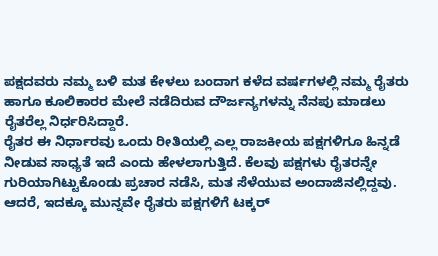ಪಕ್ಷದವರು ನಮ್ಮ ಬಳಿ ಮತ ಕೇಳಲು ಬಂದಾಗ ಕಳೆದ ವರ್ಷಗಳಲ್ಲಿ ನಮ್ಮ ರೈತರು ಹಾಗೂ ಕೂಲಿಕಾರರ ಮೇಲೆ ನಡೆದಿರುವ ದೌರ್ಜನ್ಯಗಳನ್ನು ನೆನಪು ಮಾಡಲು ರೈತರೆಲ್ಲ ನಿರ್ಧರಿಸಿದ್ದಾರೆ.
ರೈತರ ಈ ನಿರ್ಧಾರವು ಒಂದು ರೀತಿಯಲ್ಲಿ ಎಲ್ಲ ರಾಜಕೀಯ ಪಕ್ಷಗಳಿಗೂ ಹಿನ್ನಡೆ ನೀಡುವ ಸಾಧ್ಯತೆ ಇದೆ ಎಂದು ಹೇಳಲಾಗುತ್ತಿದೆ. ಕೆಲವು ಪಕ್ಷಗಳು ರೈತರನ್ನೇ ಗುರಿಯಾಗಿಟ್ಟುಕೊಂಡು ಪ್ರಚಾರ ನಡೆಸಿ, ಮತ ಸೆಳೆಯುವ ಅಂದಾಜಿನಲ್ಲಿದ್ದವು. ಆದರೆ, ಇದಕ್ಕೂ ಮುನ್ನವೇ ರೈತರು ಪಕ್ಷಗಳಿಗೆ ಟಕ್ಕರ್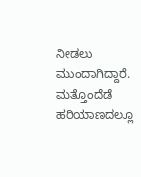ನೀಡಲು ಮುಂದಾಗಿದ್ದಾರೆ. ಮತ್ತೊಂದೆಡೆ ಹರಿಯಾಣದಲ್ಲೂ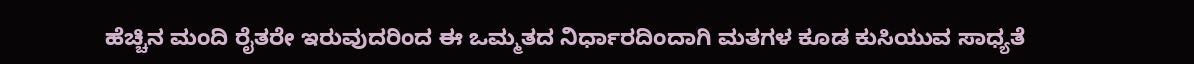ಹೆಚ್ಚಿನ ಮಂದಿ ರೈತರೇ ಇರುವುದರಿಂದ ಈ ಒಮ್ಮತದ ನಿರ್ಧಾರದಿಂದಾಗಿ ಮತಗಳ ಕೂಡ ಕುಸಿಯುವ ಸಾಧ್ಯತೆ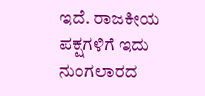ಇದೆ. ರಾಜಕೀಯ ಪಕ್ಷಗಳಿಗೆ ಇದು ನುಂಗಲಾರದ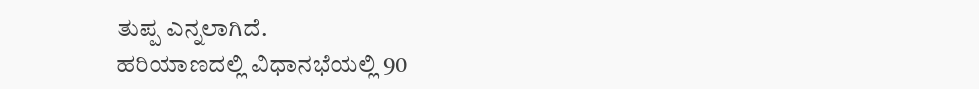ತುಪ್ಪ ಎನ್ನಲಾಗಿದೆ.
ಹರಿಯಾಣದಲ್ಲಿ ವಿಧಾನಭೆಯಲ್ಲಿ 90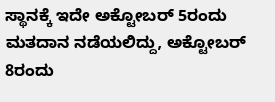ಸ್ಥಾನಕ್ಕೆ ಇದೇ ಅಕ್ಟೋಬರ್ 5ರಂದು ಮತದಾನ ನಡೆಯಲಿದ್ದು, ಅಕ್ಟೋಬರ್ 8ರಂದು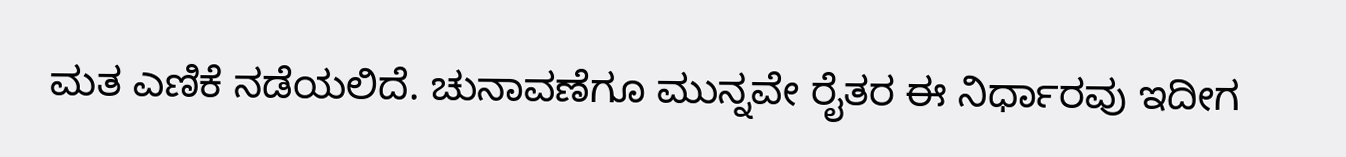ಮತ ಎಣಿಕೆ ನಡೆಯಲಿದೆ. ಚುನಾವಣೆಗೂ ಮುನ್ನವೇ ರೈತರ ಈ ನಿರ್ಧಾರವು ಇದೀಗ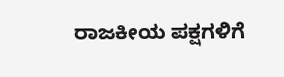ರಾಜಕೀಯ ಪಕ್ಷಗಳಿಗೆ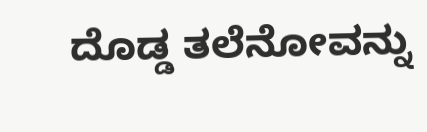ದೊಡ್ಡ ತಲೆನೋವನ್ನು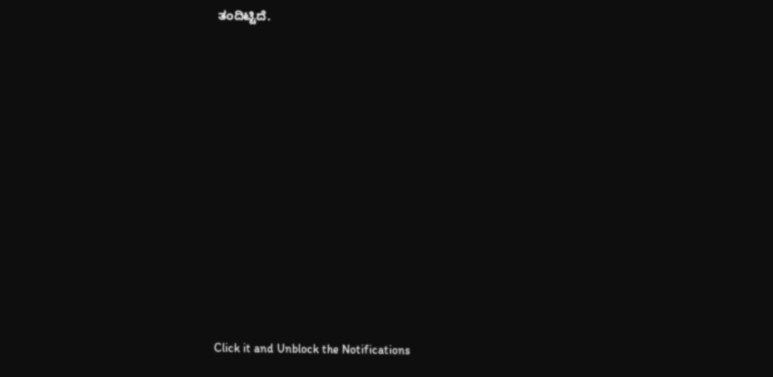ತಂದಿಟ್ಟಿದೆ.












Click it and Unblock the Notifications